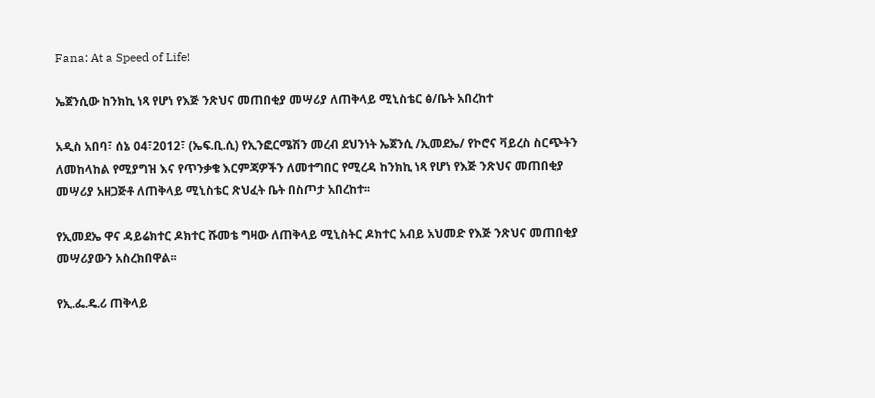Fana: At a Speed of Life!

ኤጀንሲው ከንክኪ ነጻ የሆነ የእጅ ንጽህና መጠበቂያ መሣሪያ ለጠቅላይ ሚኒስቴር ፅ/ቤት አበረከተ

አዲስ አበባ፣ ሰኔ 04፣2012፣ (ኤፍ.ቢ.ሲ) የኢንፎርሜሽን መረብ ደህንነት ኤጀንሲ /ኢመደኤ/ የኮሮና ቫይረስ ስርጭትን ለመከላከል የሚያግዝ እና የጥንቃቄ እርምጃዎችን ለመተግበር የሚረዳ ከንክኪ ነጻ የሆነ የእጅ ንጽህና መጠበቂያ መሣሪያ አዘጋጅቶ ለጠቅላይ ሚኒስቴር ጽህፈት ቤት በስጦታ አበረከተ፡፡

የኢመደኤ ዋና ዳይሬክተር ዶክተር ሹመቴ ግዛው ለጠቅላይ ሚኒስትር ዶክተር አብይ አህመድ የእጅ ንጽህና መጠበቂያ መሣሪያውን አስረክበዋል፡፡

የኢ.ፌ.ዴ.ሪ ጠቅላይ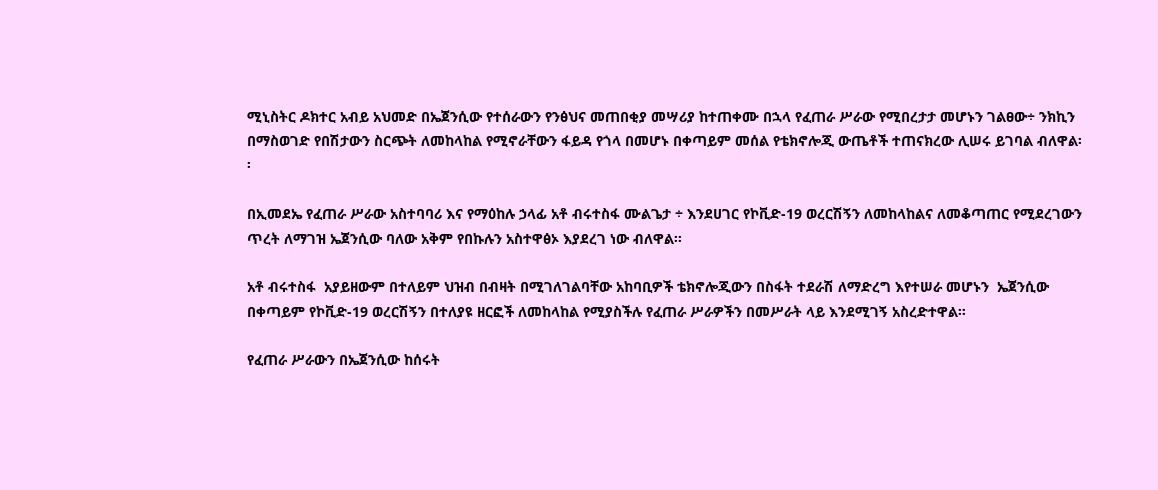ሚኒስትር ዶክተር አብይ አህመድ በኤጀንሲው የተሰራውን የንፅህና መጠበቂያ መሣሪያ ከተጠቀሙ በኋላ የፈጠራ ሥራው የሚበረታታ መሆኑን ገልፀው÷ ንክኪን በማስወገድ የበሽታውን ስርጭት ለመከላከል የሚኖራቸውን ፋይዳ የጎላ በመሆኑ በቀጣይም መሰል የቴክኖሎጂ ውጤቶች ተጠናክረው ሊሠሩ ይገባል ብለዋል፡፡

በኢመደኤ የፈጠራ ሥራው አስተባባሪ እና የማዕከሉ ኃላፊ አቶ ብሩተስፋ ሙልጌታ ÷ እንደሀገር የኮቪድ-19 ወረርሽኝን ለመከላከልና ለመቆጣጠር የሚደረገውን ጥረት ለማገዝ ኤጀንሲው ባለው አቅም የበኩሉን አስተዋፅኦ እያደረገ ነው ብለዋል፡፡

አቶ ብሩተስፋ  አያይዘውም በተለይም ህዝብ በብዛት በሚገለገልባቸው አከባቢዎች ቴክኖሎጂውን በስፋት ተደራሽ ለማድረግ እየተሠራ መሆኑን  ኤጀንሲው በቀጣይም የኮቪድ-19 ወረርሽኝን በተለያዩ ዘርፎች ለመከላከል የሚያስችሉ የፈጠራ ሥራዎችን በመሥራት ላይ እንደሚገኝ አስረድተዋል፡፡

የፈጠራ ሥራውን በኤጀንሲው ከሰሩት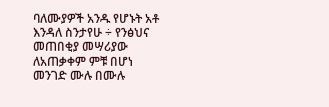ባለሙያዎች አንዱ የሆኑት አቶ እንዳለ ስንታየሁ ÷ የንፅህና መጠበቂያ መሣሪያው ለአጠቃቀም ምቹ በሆነ መንገድ ሙሉ በሙሉ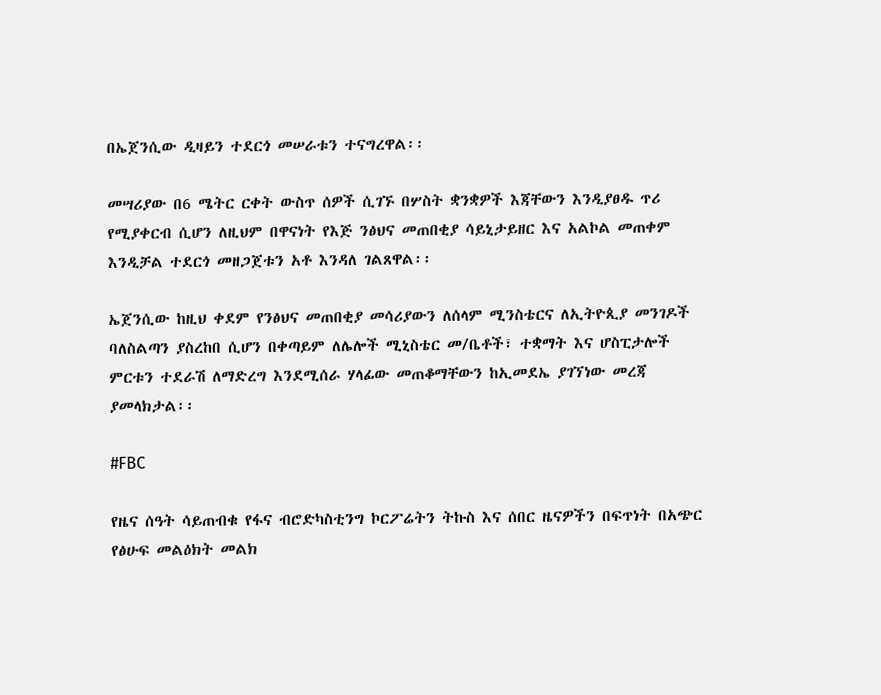በኤጀንሲው ዲዛይን ተደርጎ መሠራቱን ተናግረዋል፡፡

መሣሪያው በ6 ሜትር ርቀት ውስጥ ሰዎች ሲገኙ በሦስት ቋንቋዎች እጃቸውን እንዲያፀዱ ጥሪ የሚያቀርብ ሲሆን ለዚህም በዋናነት የእጅ ንፅህና መጠበቂያ ሳይኒታይዘር እና አልኮል መጠቀም እንዲቻል ተደርጎ መዘጋጀቱን አቶ እንዳለ ገልጸዋል፡፡

ኤጀንሲው ከዚህ ቀደም የንፅህና መጠበቂያ መሳሪያውን ለሰላም ሚንስቴርና ለኢትዮጲያ መንገዶች ባለስልጣን ያስረከበ ሲሆን በቀጣይም ለሌሎች ሚኒስቴር መ/ቤቶች፣ ተቋማት እና ሆስፒታሎች ምርቱን ተደራሽ ለማድረግ እንደሚሰራ ሃላፊው መጠቆማቸውን ከኢመደኤ ያገኘነው መረጃ ያመላክታል፡፡

#FBC

የዜና ሰዓት ሳይጠብቁ የፋና ብሮድካስቲንግ ኮርፖሬትን ትኩስ እና ሰበር ዜናዎችን በፍጥነት በአጭር የፅሁፍ መልዕክት መልክ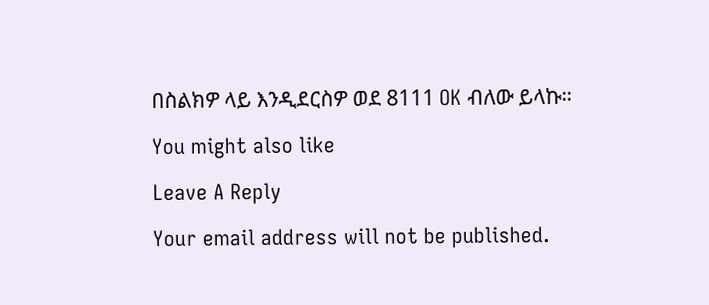በስልክዎ ላይ እንዲደርስዎ ወደ 8111 OK ብለው ይላኩ።

You might also like

Leave A Reply

Your email address will not be published.